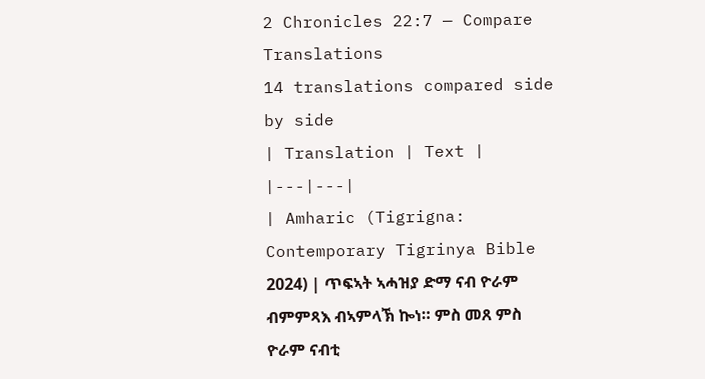2 Chronicles 22:7 — Compare Translations
14 translations compared side by side
| Translation | Text |
|---|---|
| Amharic (Tigrigna: Contemporary Tigrinya Bible 2024) | ጥፍኣት ኣሓዝያ ድማ ናብ ዮራም ብምምጻእ ብኣምላኽ ኰነ። ምስ መጸ ምስ ዮራም ናብቲ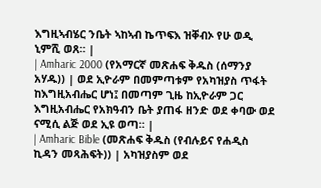እግዚኣብሄር ንቤት ኣከኣብ ኬጥፍእ ዝቐብኦ የሁ ወዲ ኒምሺ ወጸ። |
| Amharic 2000 (የአማርኛ መጽሐፍ ቅዱስ (ሰማንያ አሃዱ)) | ወደ ኢዮራም በመምጣቱም የአካዝያስ ጥፋት ከእግዚአብሔር ሆነ፤ በመጣም ጊዜ ከኢዮራም ጋር እግዚአብሔር የአክዓብን ቤት ያጠፋ ዘንድ ወደ ቀባው ወደ ናሚሲ ልጅ ወደ ኢዩ ወጣ። |
| Amharic Bible (መጽሐፍ ቅዱስ (የብሉይና የሐዲስ ኪዳን መጻሕፍት)) | አካዝያስም ወደ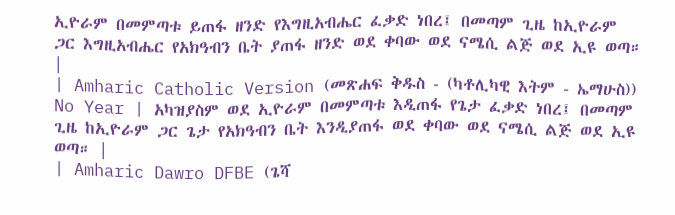ኢዮራም በመምጣቱ ይጠፋ ዘንድ የእግዚአብሔር ፈቃድ ነበረ፤ በመጣም ጊዜ ከኢዮራም ጋር እግዚአብሔር የአክዓብን ቤት ያጠፋ ዘንድ ወደ ቀባው ወደ ናሜሲ ልጅ ወደ ኢዩ ወጣ። |
| Amharic Catholic Version (መጽሐፍ ቅዱስ - (ካቶሊካዊ እትም - ኤማሁስ)) No Year | አካዝያስም ወደ ኢዮራም በመምጣቱ እዲጠፋ የጌታ ፈቃድ ነበረ፤ በመጣም ጊዜ ከኢዮራም ጋር ጌታ የአክዓብን ቤት እንዲያጠፋ ወደ ቀባው ወደ ናሜሲ ልጅ ወደ ኢዩ ወጣ። |
| Amharic Dawro DFBE (ጌሻ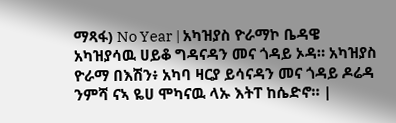ማጻፋ) No Year | አካዝያስ ዮራማኮ ቤዳዌ አካዝያሳዉ ሀይቆ ግዳናዳን መና ጎዳይ ኦዳ። አካዝያስ ዮራማ በእሽን፥ አካባ ዛርያ ይሳናዳን መና ጎዳይ ዶሬዳ ንምሻ ናኣ ዬሀ ሞካናዉ ላኡ እትፐ ከሴድኖ። |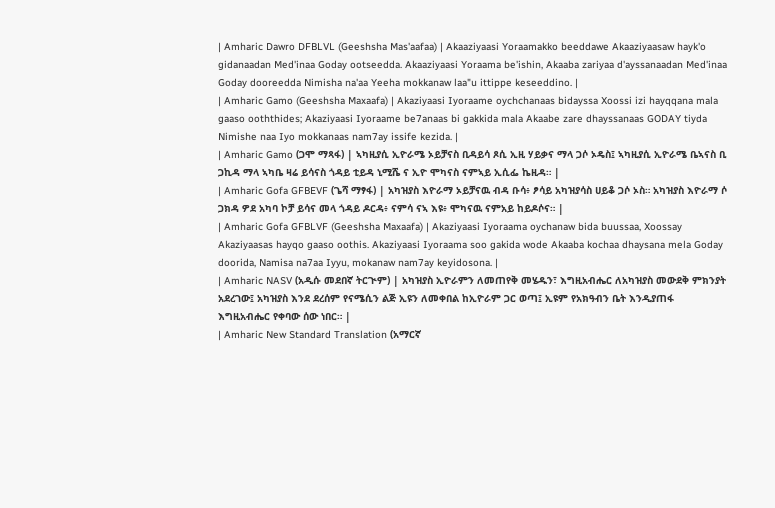| Amharic Dawro DFBLVL (Geeshsha Mas'aafaa) | Akaaziyaasi Yoraamakko beeddawe Akaaziyaasaw hayk'o gidanaadan Med'inaa Goday ootseedda. Akaaziyaasi Yoraama be'ishin, Akaaba zariyaa d'ayssanaadan Med'inaa Goday dooreedda Nimisha na'aa Yeeha mokkanaw laa"u ittippe keseeddino. |
| Amharic Gamo (Geeshsha Maxaafa) | Akaziyaasi Iyoraame oychchanaas bidayssa Xoossi izi hayqqana mala gaaso ooththides; Akaziyaasi Iyoraame be7anaas bi gakkida mala Akaabe zare dhayssanaas GODAY tiyda Nimishe naa Iyo mokkanaas nam7ay issife kezida. |
| Amharic Gamo (ጋሞ ማጻፋ) | ኣካዚያሲ ኢዮራሜ ኦይቻናስ ቢዳይሳ ጾሲ ኢዚ ሃይቃና ማላ ጋሶ ኦዴስ፤ ኣካዚያሲ ኢዮራሜ ቤኣናስ ቢ ጋኪዳ ማላ ኣካቤ ዛሬ ይሳናስ ጎዳይ ቲይዳ ኒሚሼ ና ኢዮ ሞካናስ ናምኣይ ኢሲፌ ኬዚዳ። |
| Amharic Gofa GFBEVF (ጌሻ ማፃፋ) | አካዝያስ እዮራማ ኦይቻናዉ ብዳ ቡሳ፥ ፆሳይ አካዝያሳስ ሀይቆ ጋሶ ኦስ። አካዝያስ እዮራማ ሶ ጋክዳ ዎደ አካባ ኮቻ ይሳና መላ ጎዳይ ዶርዳ፥ ናምሳ ናኣ እዩ፥ ሞካናዉ ናምአይ ከይዶሶና። |
| Amharic Gofa GFBLVF (Geeshsha Maxaafa) | Akaziyaasi Iyoraama oychanaw bida buussaa, Xoossay Akaziyaasas hayqo gaaso oothis. Akaziyaasi Iyoraama soo gakida wode Akaaba kochaa dhaysana mela Goday doorida, Namisa na7aa Iyyu, mokanaw nam7ay keyidosona. |
| Amharic NASV (አዲሱ መደበኛ ትርጒም) | አካዝያስ ኢዮራምን ለመጠየቅ መሄዱን፣ እግዚአብሔር ለአካዝያስ መውደቅ ምክንያት አደረገው፤ አካዝያስ እንደ ደረሰም የናሜሲን ልጅ ኢዩን ለመቀበል ከኢዮራም ጋር ወጣ፤ ኢዩም የአክዓብን ቤት እንዲያጠፋ እግዚአብሔር የቀባው ሰው ነበር። |
| Amharic New Standard Translation (አማርኛ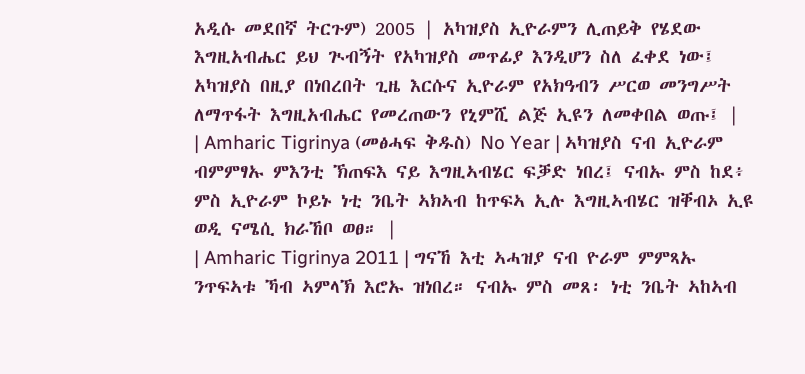አዲሱ መደበኛ ትርጉም) 2005 | አካዝያስ ኢዮራምን ሊጠይቅ የሄደው እግዚአብሔር ይህ ጒብኝት የአካዝያስ መጥፊያ እንዲሆን ስለ ፈቀደ ነው፤ አካዝያስ በዚያ በነበረበት ጊዜ እርሱና ኢዮራም የአክዓብን ሥርወ መንግሥት ለማጥፋት እግዚአብሔር የመረጠውን የኒምሺ ልጅ ኢዩን ለመቀበል ወጡ፤ |
| Amharic Tigrinya (መፅሓፍ ቅዱስ) No Year | ኣካዝያስ ናብ ኢዮራም ብምምፃኡ ምእንቲ ኽጠፍእ ናይ እግዚኣብሄር ፍቓድ ነበረ፤ ናብኡ ምስ ከደ፥ ምስ ኢዮራም ኮይኑ ነቲ ንቤት ኣክኣብ ከጥፍኣ ኢሉ እግዚኣብሄር ዝቐብኦ ኢዩ ወዲ ናሜሲ ክራኸቦ ወፀ። |
| Amharic Tigrinya 2011 | ግናኸ እቲ ኣሓዝያ ናብ ዮራም ምምጻኡ ንጥፍኣቱ ኻብ ኣምላኽ እሮኡ ዝነበረ። ናብኡ ምስ መጸ፡ ነቲ ንቤት ኣከኣብ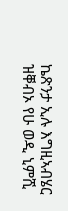ኬጽንታ ኢሉ እግዚኣብሄር ዝቐብኦ የሁ ወዲ ኒምሺ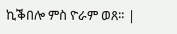ኪቕበሎ ምስ ዮራም ወጸ። |